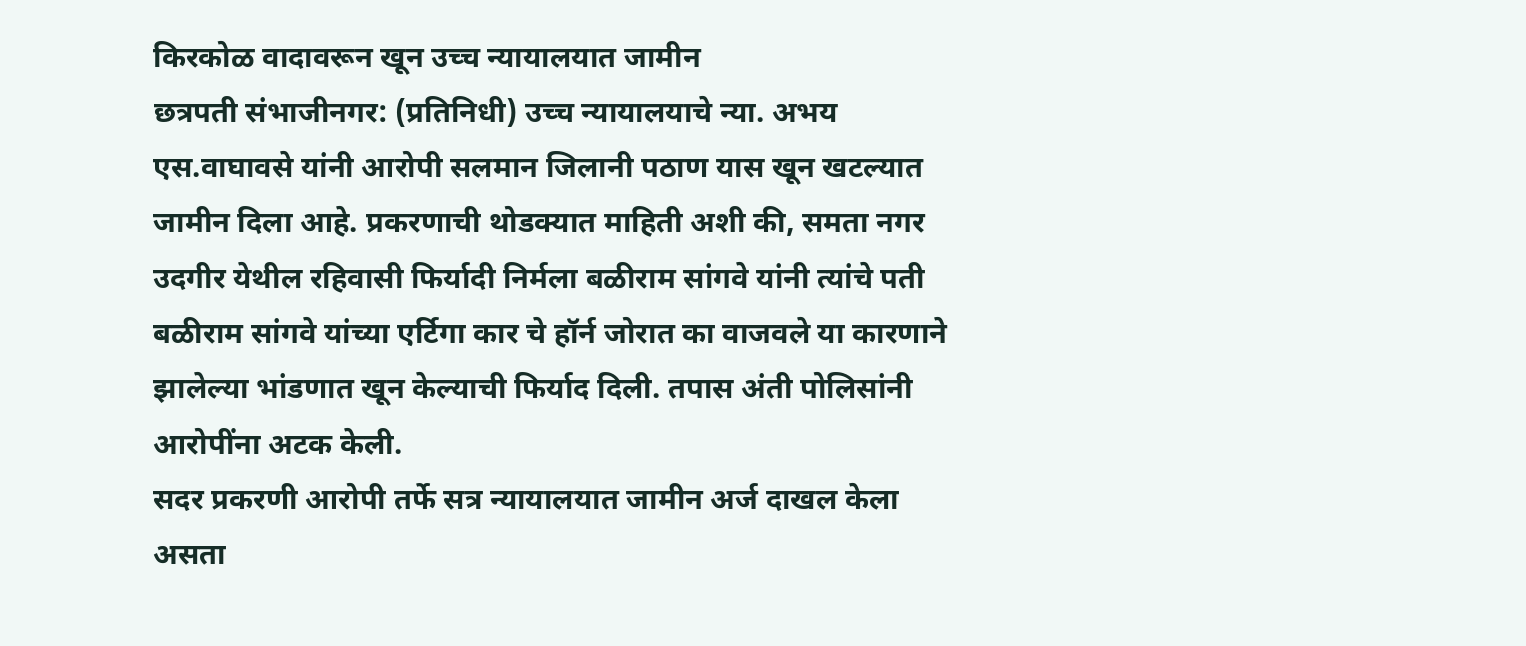किरकोळ वादावरून खून उच्च न्यायालयात जामीन
छत्रपती संभाजीनगर: (प्रतिनिधी) उच्च न्यायालयाचे न्या. अभय एस.वाघावसे यांनी आरोपी सलमान जिलानी पठाण यास खून खटल्यात जामीन दिला आहे. प्रकरणाची थोडक्यात माहिती अशी की, समता नगर उदगीर येथील रहिवासी फिर्यादी निर्मला बळीराम सांगवे यांनी त्यांचे पती बळीराम सांगवे यांच्या एर्टिगा कार चे हॉर्न जोरात का वाजवले या कारणाने झालेल्या भांडणात खून केल्याची फिर्याद दिली. तपास अंती पोलिसांनी आरोपींना अटक केली.
सदर प्रकरणी आरोपी तर्फे सत्र न्यायालयात जामीन अर्ज दाखल केला असता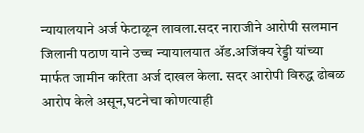न्यायालयाने अर्ज फेटाळून लावला.सदर नाराजीने आरोपी सलमान जिलानी पठाण याने उच्च न्यायालयात ॲड.अजिंक्य रेड्डी यांच्या मार्फत जामीन करिता अर्ज दाखल केला. सदर आरोपी विरुद्ध ढोबळ आरोप केले असून,घटनेचा कोणत्याही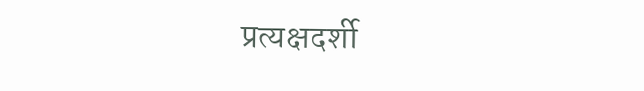प्रत्यक्षदर्शी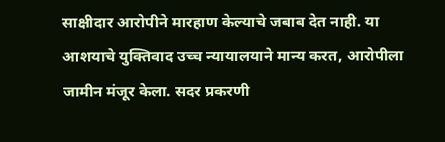साक्षीदार आरोपीने मारहाण केल्याचे जबाब देत नाही. या आशयाचे युक्तिवाद उच्च न्यायालयाने मान्य करत, आरोपीला जामीन मंजूर केला. सदर प्रकरणी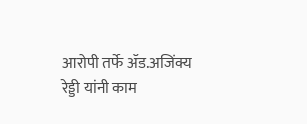आरोपी तर्फे ॲड.अजिंक्य रेड्डी यांनी काम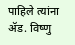पाहिले त्यांना ॲड. विष्णु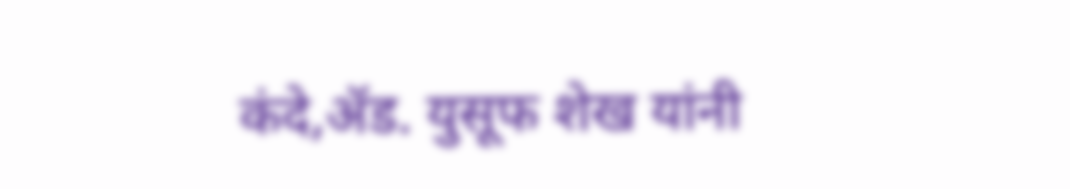कंदे,ॲड. युसूफ शेख यांनी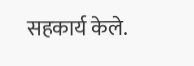सहकार्य केले.